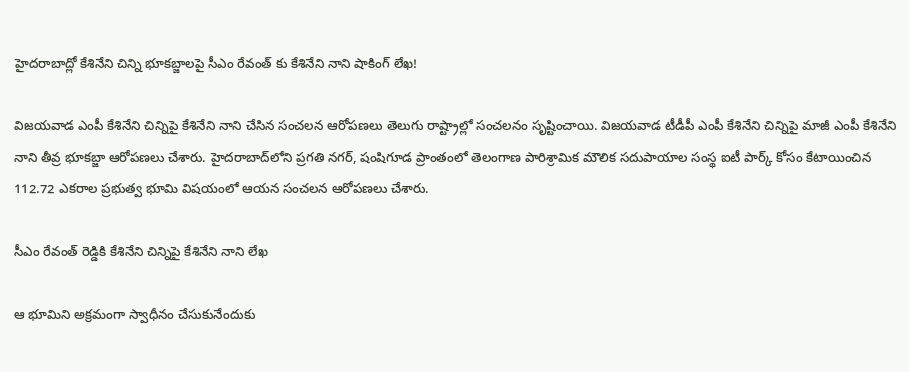హైదరాబాద్లో కేశినేని చిన్ని భూకబ్జాలపై సీఎం రేవంత్ కు కేశినేని నాని షాకింగ్ లేఖ!

విజయవాడ ఎంపీ కేశినేని చిన్నిపై కేశినేని నాని చేసిన సంచలన ఆరోపణలు తెలుగు రాష్ట్రాల్లో సంచలనం సృష్టించాయి. విజయవాడ టీడీపీ ఎంపీ కేశినేని చిన్నిపై మాజీ ఎంపీ కేశినేని నాని తీవ్ర భూకబ్జా ఆరోపణలు చేశారు. హైదరాబాద్‌లోని ప్రగతి నగర్, షంషిగూడ ప్రాంతంలో తెలంగాణ పారిశ్రామిక మౌలిక సదుపాయాల సంస్థ ఐటీ పార్క్ కోసం కేటాయించిన 112.72 ఎకరాల ప్రభుత్వ భూమి విషయంలో ఆయన సంచలన ఆరోపణలు చేశారు.

సీఎం రేవంత్ రెడ్డికి కేశినేని చిన్నిపై కేశినేని నాని లేఖ

ఆ భూమిని అక్రమంగా స్వాధీనం చేసుకునేందుకు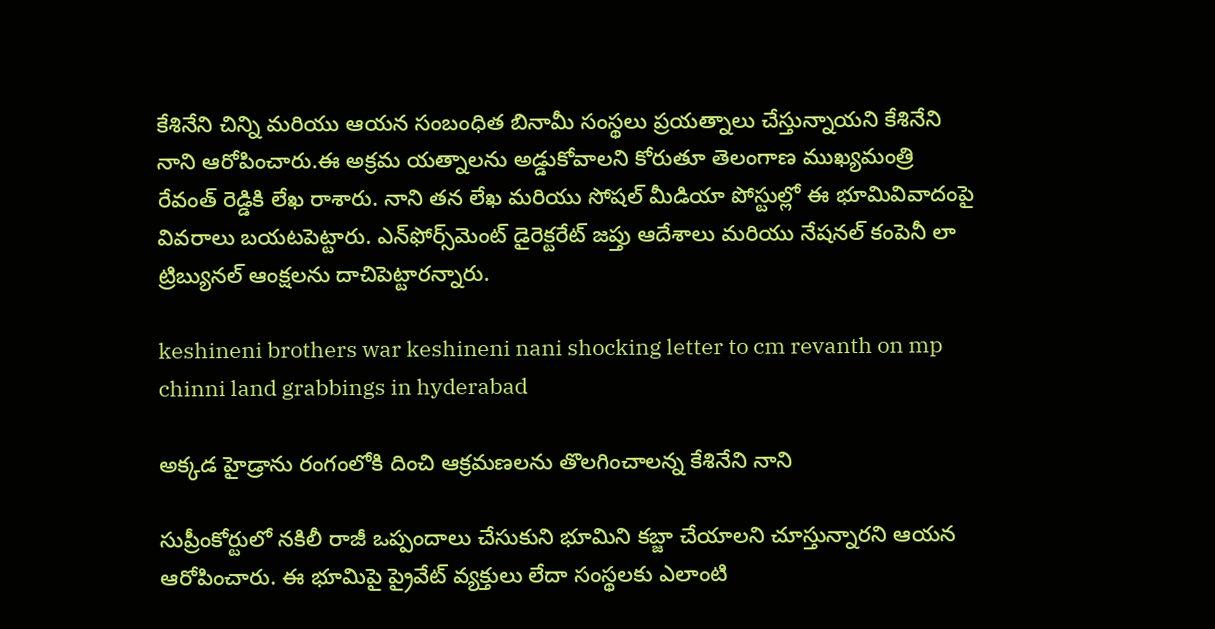కేశినేని చిన్ని మరియు ఆయన సంబంధిత బినామీ సంస్థలు ప్రయత్నాలు చేస్తున్నాయని కేశినేని నాని ఆరోపించారు.ఈ అక్రమ యత్నాలను అడ్డుకోవాలని కోరుతూ తెలంగాణ ముఖ్యమంత్రి రేవంత్ రెడ్డికి లేఖ రాశారు. నాని తన లేఖ మరియు సోషల్ మీడియా పోస్టుల్లో ఈ భూమివివాదంపై వివరాలు బయటపెట్టారు. ఎన్‌ఫోర్స్‌మెంట్ డైరెక్టరేట్ జప్తు ఆదేశాలు మరియు నేషనల్ కంపెనీ లా ట్రిబ్యునల్ ఆంక్షలను దాచిపెట్టారన్నారు.

keshineni brothers war keshineni nani shocking letter to cm revanth on mp chinni land grabbings in hyderabad

అక్కడ హైడ్రాను రంగంలోకి దించి ఆక్రమణలను తొలగించాలన్న కేశినేని నాని

సుప్రీంకోర్టులో నకిలీ రాజీ ఒప్పందాలు చేసుకుని భూమిని కబ్జా చేయాలని చూస్తున్నారని ఆయన ఆరోపించారు. ఈ భూమిపై ప్రైవేట్ వ్యక్తులు లేదా సంస్థలకు ఎలాంటి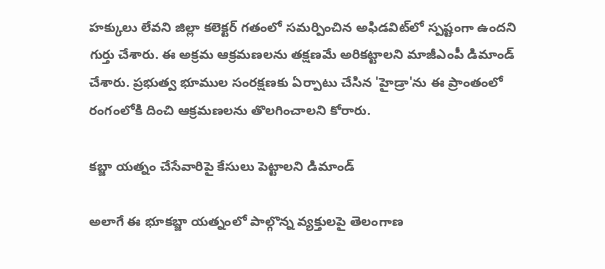హక్కులు లేవని జిల్లా కలెక్టర్ గతంలో సమర్పించిన అఫిడవిట్‌లో స్పష్టంగా ఉందని గుర్తు చేశారు. ఈ అక్రమ ఆక్రమణలను తక్షణమే అరికట్టాలని మాజీఎంపీ డిమాండ్ చేశారు. ప్రభుత్వ భూముల సంరక్షణకు ఏర్పాటు చేసిన 'హైడ్రా'ను ఈ ప్రాంతంలో రంగంలోకి దించి ఆక్రమణలను తొలగించాలని కోరారు.

కబ్జా యత్నం చేసేవారిపై కేసులు పెట్టాలని డిమాండ్

అలాగే ఈ భూకబ్జా యత్నంలో పాల్గొన్న వ్యక్తులపై తెలంగాణ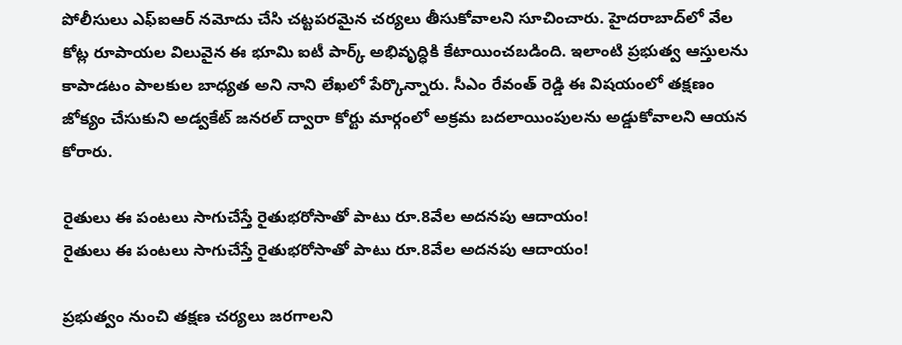పోలీసులు ఎఫ్‌ఐఆర్ నమోదు చేసి చట్టపరమైన చర్యలు తీసుకోవాలని సూచించారు. హైదరాబాద్‌లో వేల కోట్ల రూపాయల విలువైన ఈ భూమి ఐటీ పార్క్ అభివృద్ధికి కేటాయించబడింది. ఇలాంటి ప్రభుత్వ ఆస్తులను కాపాడటం పాలకుల బాధ్యత అని నాని లేఖలో పేర్కొన్నారు. సీఎం రేవంత్ రెడ్డి ఈ విషయంలో తక్షణం జోక్యం చేసుకుని అడ్వకేట్ జనరల్ ద్వారా కోర్టు మార్గంలో అక్రమ బదలాయింపులను అడ్డుకోవాలని ఆయన కోరారు.

రైతులు ఈ పంటలు సాగుచేస్తే రైతుభరోసాతో పాటు రూ.8వేల అదనపు ఆదాయం!
రైతులు ఈ పంటలు సాగుచేస్తే రైతుభరోసాతో పాటు రూ.8వేల అదనపు ఆదాయం!

ప్రభుత్వం నుంచి తక్షణ చర్యలు జరగాలని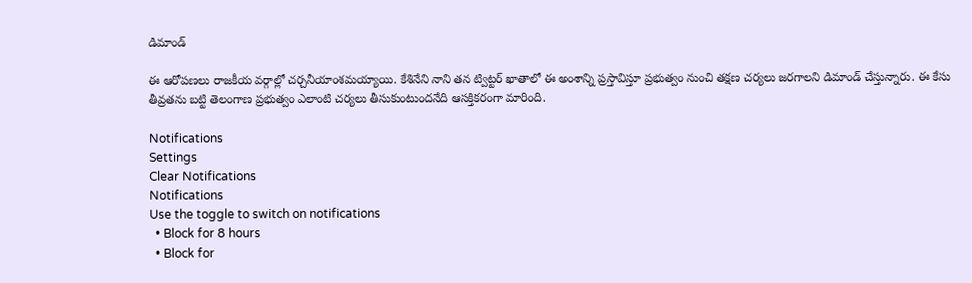డిమాండ్

ఈ ఆరోపణలు రాజకీయ వర్గాల్లో చర్చనీయాంశమయ్యాయి. కేశినేని నాని తన ట్విట్టర్ ఖాతాలో ఈ అంశాన్ని ప్రస్తావిస్తూ ప్రభుత్వం నుంచి తక్షణ చర్యలు జరగాలని డిమాండ్ చేస్తున్నారు. ఈ కేసు తీవ్రతను బట్టి తెలంగాణ ప్రభుత్వం ఎలాంటి చర్యలు తీసుకుంటుందనేది ఆసక్తికరంగా మారింది.

Notifications
Settings
Clear Notifications
Notifications
Use the toggle to switch on notifications
  • Block for 8 hours
  • Block for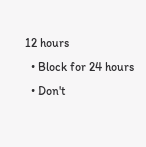12 hours
  • Block for 24 hours
  • Don't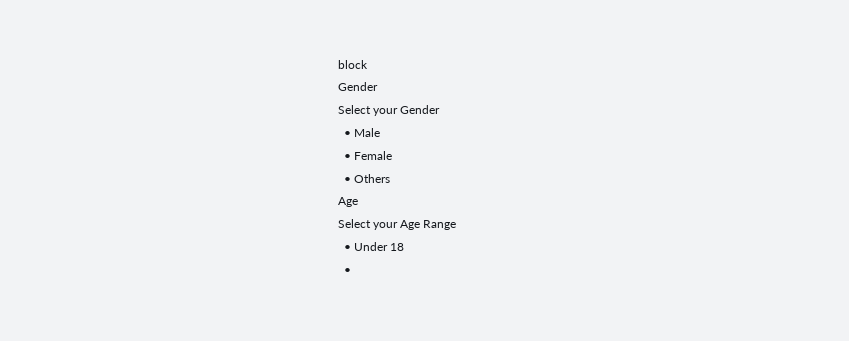block
Gender
Select your Gender
  • Male
  • Female
  • Others
Age
Select your Age Range
  • Under 18
  •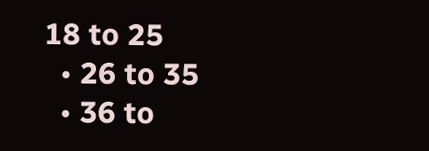18 to 25
  • 26 to 35
  • 36 to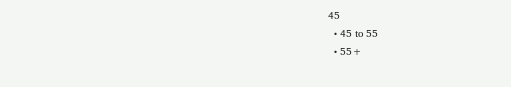45
  • 45 to 55
  • 55+